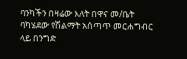ባንካችን በዛሬው እለት በዋና መ/ቤት ባካሄደው የሽልማት አሰጣጥ መርሐግብር ላይ በንግድ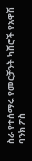ስራ የተሰማሩ የመርቻንት ካሸሮች የአዋሽ ባንክ ፖስ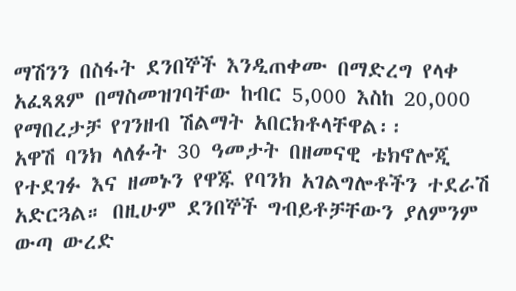ማሽንን በስፋት ደንበኞች እንዲጠቀሙ በማድረግ የላቀ አፈጻጸም በማስመዝገባቸው ከብር 5,000 እስከ 20,000 የማበረታቻ የገንዘብ ሽልማት አበርክቶላቸዋል፡፡
አዋሽ ባንክ ላለፉት 30 ዓመታት በዘመናዊ ቴክኖሎጂ የተደገፉ እና ዘመኑን የዋጁ የባንክ አገልግሎቶችን ተደራሽ አድርጓል። በዚሁም ደንበኞች ግብይቶቻቸውን ያለምንም ውጣ ውረድ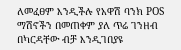ለመፈፀም እንዲችሉ የአዋሽ ባንክ POS ማሽኖችን በመጠቀም ያለ ጥሬ ገንዘብ በካርዳቸው ብቻ እንዲገበያዩ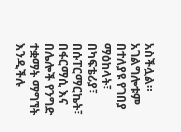አስችሏል። አገልግሎቱም በተለያዩ የገበያ ማዕከላት፣ በካፍቴሪያ፣ በሱፐርማርኬት፣ በፋርማሲ እና በሌሎች የንግድ ተቋማት ማግኘት እንዲችሉ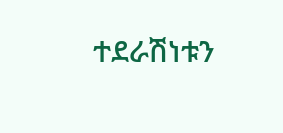ተደራሽነቱን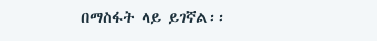በማስፋት ላይ ይገኛል፡፡